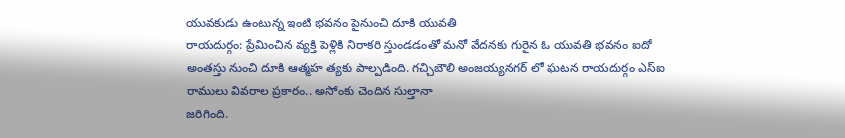యువకుడు ఉంటున్న ఇంటి భవనం పైనుంచి దూకి యువతి
రాయదుర్గం: ప్రేమించిన వ్యక్తి పెళ్లికి నిరాకరి స్తుండడంతో మనో వేదనకు గురైన ఓ యువతి భవనం ఐదో అంతస్తు నుంచి దూకి ఆత్మహ త్యకు పాల్పడింది. గచ్చిబౌలి అంజయ్యనగర్ లో ఘటన రాయదుర్గం ఎస్ఐ రాములు వివరాల ప్రకారం.. అసోంకు చెందిన సుల్తానా
జరిగింది.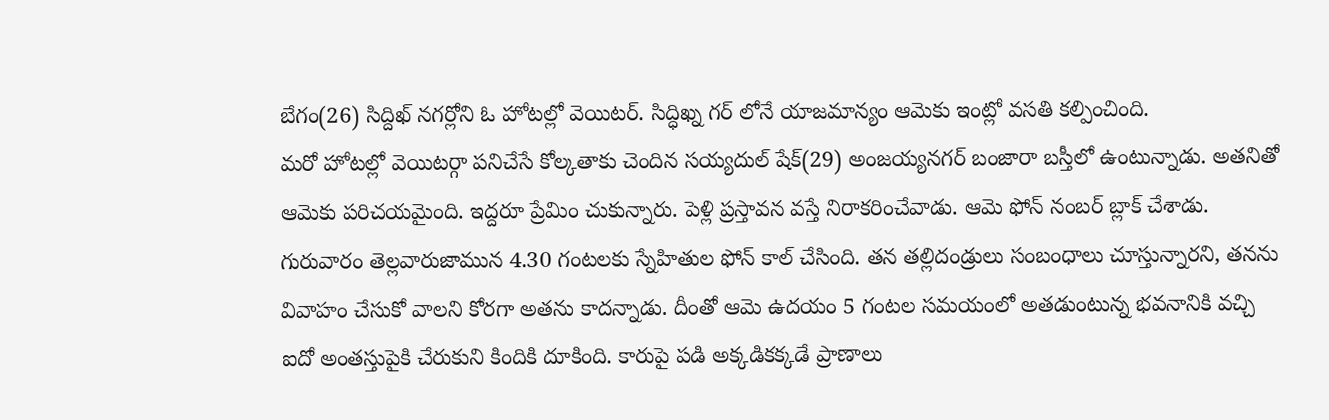బేగం(26) సిద్దిఖ్ నగర్లోని ఓ హోటల్లో వెయిటర్. సిద్ధిఖ్న గర్ లోనే యాజమాన్యం ఆమెకు ఇంట్లో వసతి కల్పించింది.
మరో హోటల్లో వెయిటర్గా పనిచేసే కోల్కతాకు చెందిన సయ్యదుల్ షేక్(29) అంజయ్యనగర్ బంజారా బస్తీలో ఉంటున్నాడు. అతనితో ఆమెకు పరిచయమైంది. ఇద్దరూ ప్రేమిం చుకున్నారు. పెళ్లి ప్రస్తావన వస్తే నిరాకరించేవాడు. ఆమె ఫోన్ నంబర్ బ్లాక్ చేశాడు. గురువారం తెల్లవారుజామున 4.30 గంటలకు స్నేహితుల ఫోన్ కాల్ చేసింది. తన తల్లిదండ్రులు సంబంధాలు చూస్తున్నారని, తనను వివాహం చేసుకో వాలని కోరగా అతను కాదన్నాడు. దీంతో ఆమె ఉదయం 5 గంటల సమయంలో అతడుంటున్న భవనానికి వచ్చి ఐదో అంతస్తుపైకి చేరుకుని కిందికి దూకింది. కారుపై పడి అక్కడికక్కడే ప్రాణాలు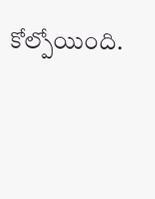కోల్పోయింది.